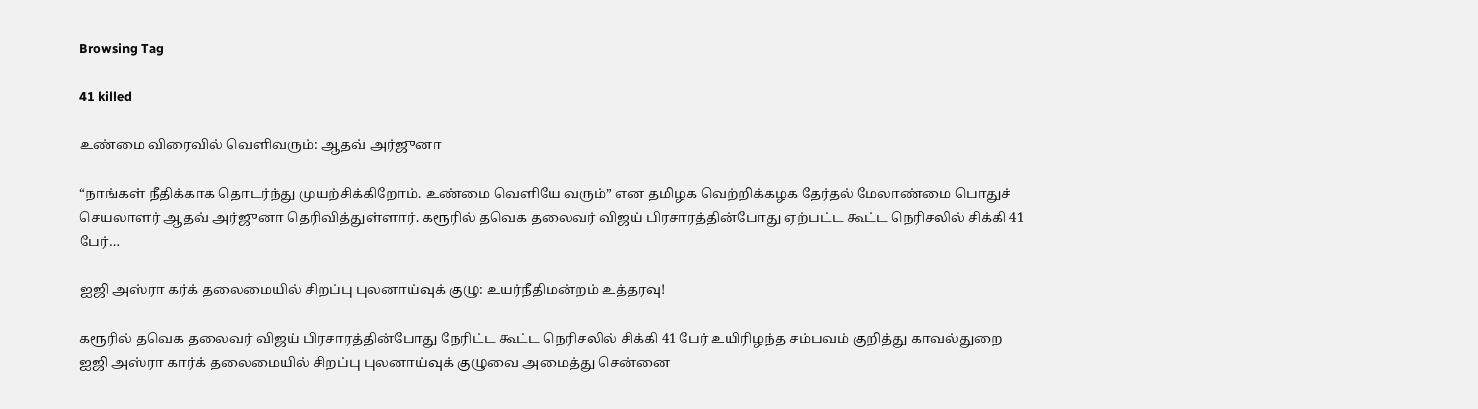Browsing Tag

41 killed

உண்மை விரைவில் வெளிவரும்: ஆதவ் அர்ஜுனா

“நாங்கள் நீதிக்காக தொடர்ந்து முயற்சிக்கிறோம். உண்மை வெளியே வரும்” என தமிழக வெற்றிக்கழக தேர்தல் மேலாண்மை பொதுச் செயலாளர் ஆதவ் அர்ஜுனா தெரிவித்துள்ளார். கரூரில் தவெக தலைவர் விஜய் பிரசாரத்தின்போது ஏற்பட்ட கூட்ட நெரிசலில் சிக்கி 41 பேர்…

ஐஜி அஸ்ரா கர்க் தலைமையில் சிறப்பு புலனாய்வுக் குழு: உயர்நீதிமன்றம் உத்தரவு!

கரூரில் தவெக தலைவர் விஜய் பிரசாரத்தின்போது நேரிட்ட கூட்ட நெரிசலில் சிக்கி 41 பேர் உயிரிழந்த சம்பவம் குறித்து காவல்துறை ஐஜி அஸ்ரா கார்க் தலைமையில் சிறப்பு புலனாய்வுக் குழுவை அமைத்து சென்னை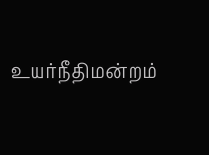உயர்நீதிமன்றம்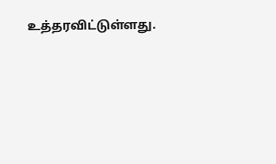உத்தரவிட்டுள்ளது.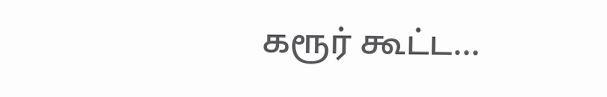கரூர் கூட்ட…